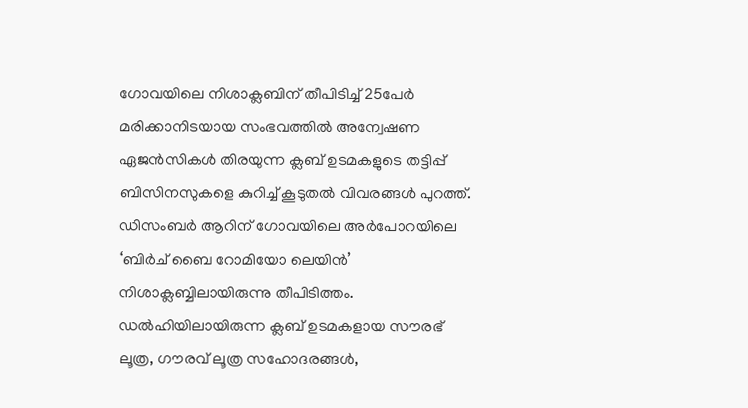ഗോവയിലെ നിശാക്ലബിന് തീപിടിച്ച് 25പേർ മരിക്കാനിടയായ സംഭവത്തിൽ അന്വേഷണ ഏജൻസികൾ തിരയുന്ന ക്ലബ് ഉടമകളുടെ തട്ടിപ്പ് ബിസിനസുകളെ കുറിച്ച് കൂടുതൽ വിവരങ്ങൾ പുറത്ത്. ഡിസംബർ ആറിന് ഗോവയിലെ അർപോറയിലെ ‘ബിർച് ബൈ റോമിയോ ലെയിൻ’ നിശാക്ലബ്ബിലായിരുന്നു തീപിടിത്തം.
ഡൽഹിയിലായിരുന്ന ക്ലബ് ഉടമകളായ സൗരഭ് ലൂത്ര, ഗൗരവ് ലൂത്ര സഹോദരങ്ങൾ,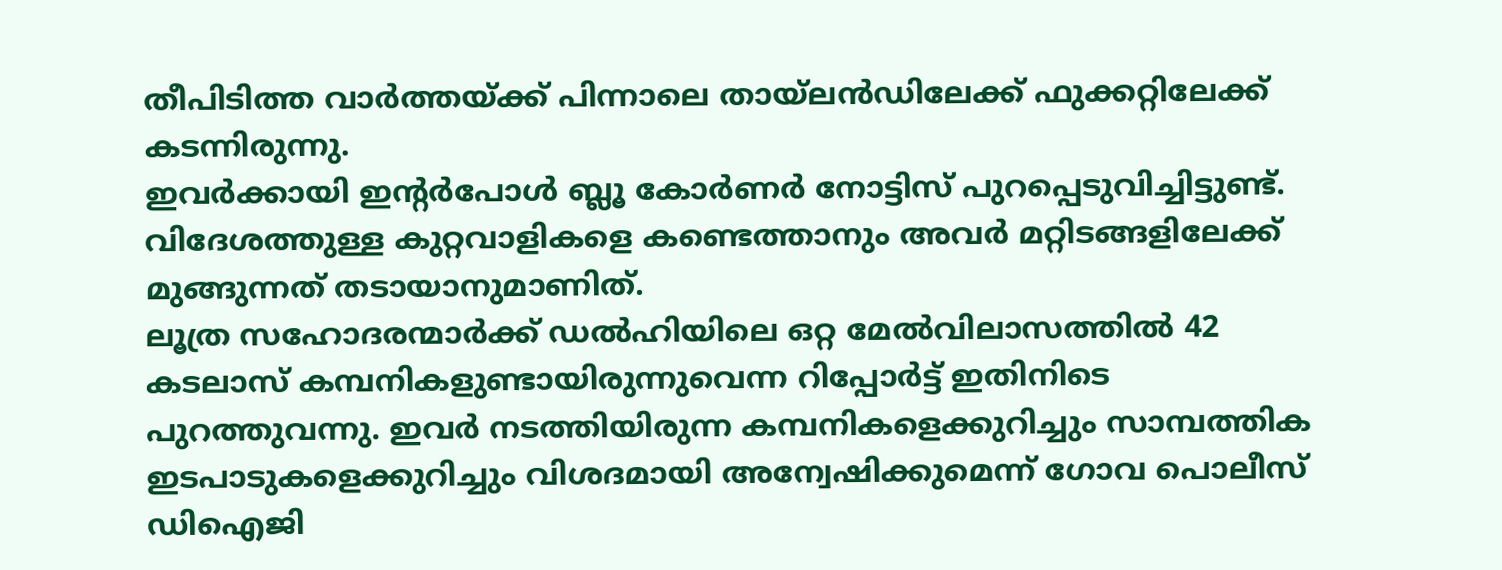തീപിടിത്ത വാർത്തയ്ക്ക് പിന്നാലെ തായ്ലൻഡിലേക്ക് ഫുക്കറ്റിലേക്ക് കടന്നിരുന്നു.
ഇവർക്കായി ഇന്റർപോൾ ബ്ലൂ കോർണർ നോട്ടിസ് പുറപ്പെടുവിച്ചിട്ടുണ്ട്. വിദേശത്തുള്ള കുറ്റവാളികളെ കണ്ടെത്താനും അവർ മറ്റിടങ്ങളിലേക്ക് മുങ്ങുന്നത് തടായാനുമാണിത്.
ലൂത്ര സഹോദരന്മാർക്ക് ഡൽഹിയിലെ ഒറ്റ മേൽവിലാസത്തിൽ 42 കടലാസ് കമ്പനികളുണ്ടായിരുന്നുവെന്ന റിപ്പോർട്ട് ഇതിനിടെ പുറത്തുവന്നു. ഇവർ നടത്തിയിരുന്ന കമ്പനികളെക്കുറിച്ചും സാമ്പത്തിക ഇടപാടുകളെക്കുറിച്ചും വിശദമായി അന്വേഷിക്കുമെന്ന് ഗോവ പൊലീസ് ഡിഐജി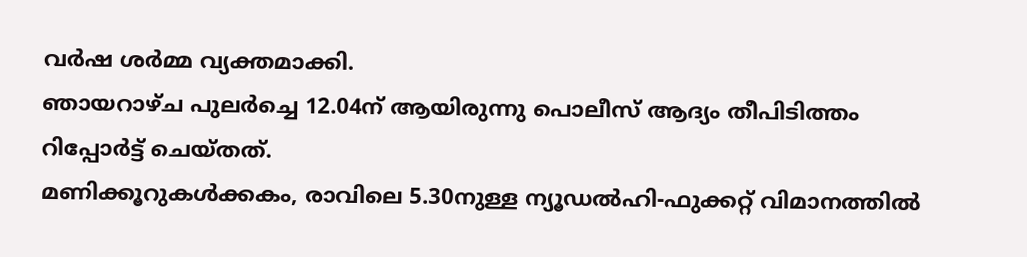വർഷ ശർമ്മ വ്യക്തമാക്കി.
ഞായറാഴ്ച പുലർച്ചെ 12.04ന് ആയിരുന്നു പൊലീസ് ആദ്യം തീപിടിത്തം റിപ്പോർട്ട് ചെയ്തത്.
മണിക്കൂറുകൾക്കകം, രാവിലെ 5.30നുള്ള ന്യൂഡൽഹി-ഫുക്കറ്റ് വിമാനത്തിൽ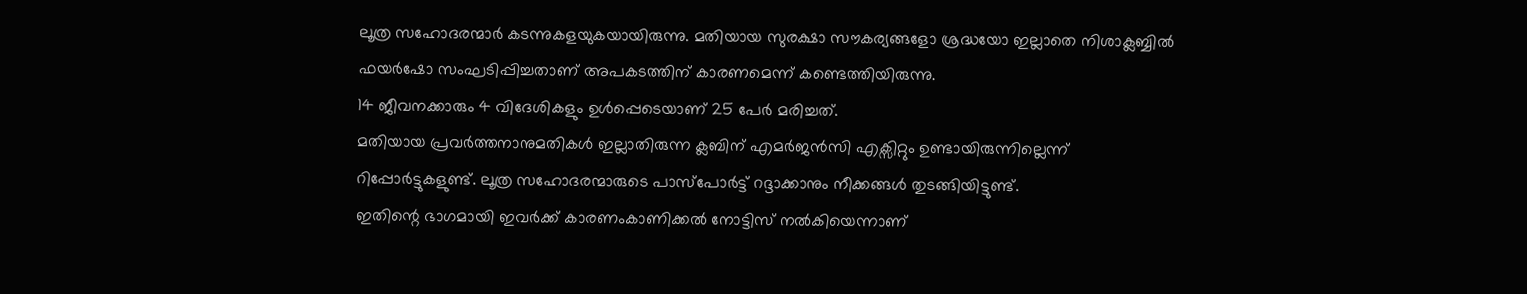ലൂത്ര സഹോദരന്മാർ കടന്നുകളയുകയായിരുന്നു. മതിയായ സുരക്ഷാ സൗകര്യങ്ങളോ ശ്രദ്ധയോ ഇല്ലാതെ നിശാക്ലബ്ബിൽ ഫയർഷോ സംഘടിപ്പിച്ചതാണ് അപകടത്തിന് കാരണമെന്ന് കണ്ടെത്തിയിരുന്നു.
14 ജീവനക്കാരും 4 വിദേശികളും ഉൾപ്പെടെയാണ് 25 പേർ മരിച്ചത്.
മതിയായ പ്രവർത്തനാനുമതികൾ ഇല്ലാതിരുന്ന ക്ലബിന് എമർജൻസി എക്സിറ്റും ഉണ്ടായിരുന്നില്ലെന്ന് റിപ്പോർട്ടുകളുണ്ട്. ലൂത്ര സഹോദരന്മാരുടെ പാസ്പോർട്ട് റദ്ദാക്കാനും നീക്കങ്ങൾ തുടങ്ങിയിട്ടുണ്ട്.
ഇതിന്റെ ഭാഗമായി ഇവർക്ക് കാരണംകാണിക്കൽ നോട്ടിസ് നൽകിയെന്നാണ്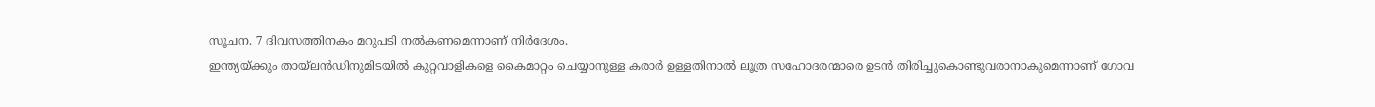സൂചന. 7 ദിവസത്തിനകം മറുപടി നൽകണമെന്നാണ് നിർദേശം.
ഇന്ത്യയ്ക്കും തായ്ലൻഡിനുമിടയിൽ കുറ്റവാളികളെ കൈമാറ്റം ചെയ്യാനുള്ള കരാർ ഉള്ളതിനാൽ ലൂത്ര സഹോദരന്മാരെ ഉടൻ തിരിച്ചുകൊണ്ടുവരാനാകുമെന്നാണ് ഗോവ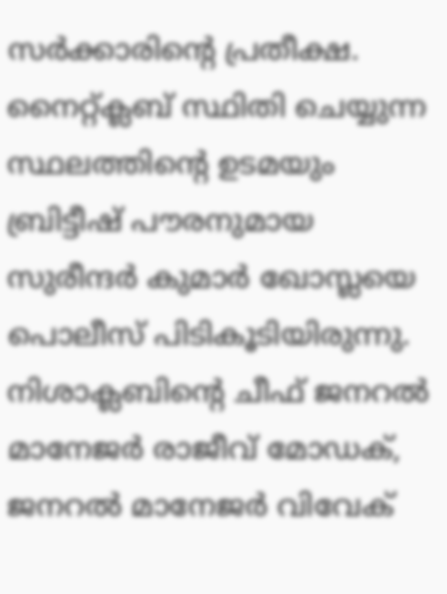സർക്കാരിന്റെ പ്രതീക്ഷ.
നൈറ്റ്ക്ലബ് സ്ഥിതി ചെയ്യുന്ന സ്ഥലത്തിന്റെ ഉടമയും ബ്രിട്ടീഷ് പൗരനുമായ സുരീന്ദർ കുമാർ ഖോസ്ലയെ പൊലീസ് പിടികൂടിയിരുന്നു. നിശാക്ലബിന്റെ ചീഫ് ജനറൽ മാനേജർ രാജീവ് മോഡക്, ജനറൽ മാനേജർ വിവേക്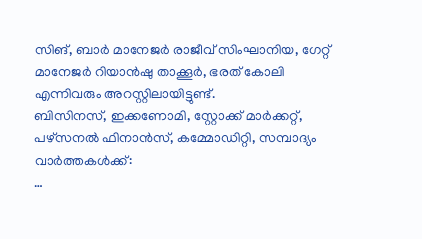സിങ്, ബാർ മാനേജർ രാജീവ് സിംഘാനിയ, ഗേറ്റ് മാനേജർ റിയാൻഷു താക്കൂർ, ഭരത് കോലി എന്നിവരും അറസ്റ്റിലായിട്ടുണ്ട്.
ബിസിനസ്, ഇക്കണോമി, സ്റ്റോക്ക് മാർക്കറ്റ്, പഴ്സനൽ ഫിനാൻസ്, കമ്മോഡിറ്റി, സമ്പാദ്യം വാർത്തകൾക്ക്:
…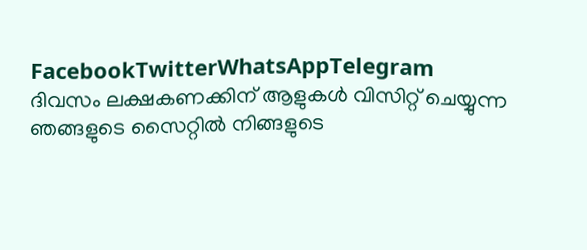FacebookTwitterWhatsAppTelegram
ദിവസം ലക്ഷകണക്കിന് ആളുകൾ വിസിറ്റ് ചെയ്യുന്ന ഞങ്ങളുടെ സൈറ്റിൽ നിങ്ങളുടെ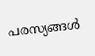പരസ്യങ്ങൾ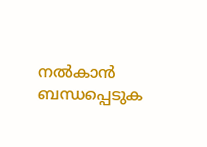നൽകാൻ ബന്ധപ്പെടുക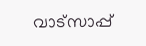വാട്സാപ്പ്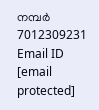നമ്പർ 7012309231 Email ID [email protected]